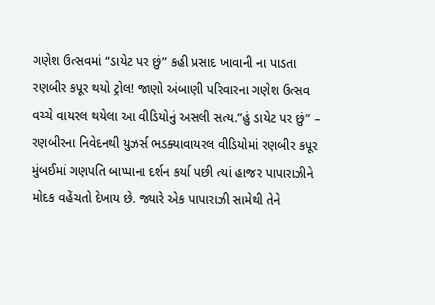ગણેશ ઉત્સવમાં “ડાયેટ પર છું” કહી પ્રસાદ ખાવાની ના પાડતા રણબીર કપૂર થયો ટ્રોલ! જાણો અંબાણી પરિવારના ગણેશ ઉત્સવ વચ્ચે વાયરલ થયેલા આ વીડિયોનું અસલી સત્ય.”હું ડાયેટ પર છું” – રણબીરના નિવેદનથી યુઝર્સ ભડક્યાવાયરલ વીડિયોમાં રણબીર કપૂર મુંબઈમાં ગણપતિ બાપ્પાના દર્શન કર્યા પછી ત્યાં હાજર પાપારાઝીને મોદક વહેંચતો દેખાય છે. જ્યારે એક પાપારાઝી સામેથી તેને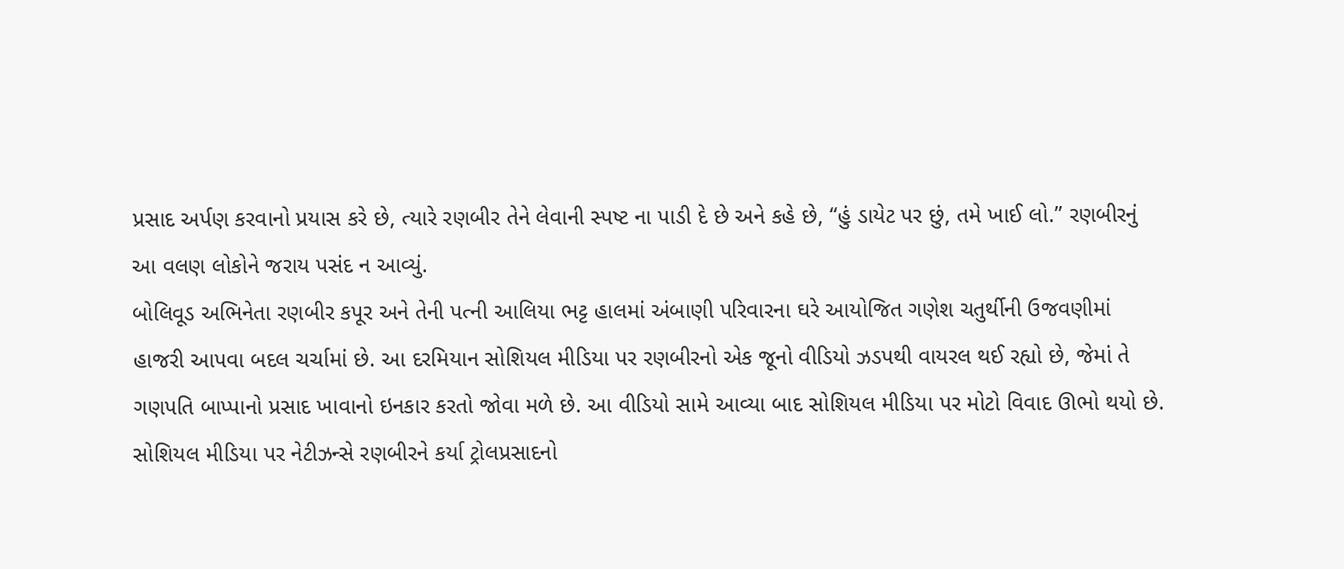પ્રસાદ અર્પણ કરવાનો પ્રયાસ કરે છે, ત્યારે રણબીર તેને લેવાની સ્પષ્ટ ના પાડી દે છે અને કહે છે, “હું ડાયેટ પર છું, તમે ખાઈ લો.” રણબીરનું આ વલણ લોકોને જરાય પસંદ ન આવ્યું.
બોલિવૂડ અભિનેતા રણબીર કપૂર અને તેની પત્ની આલિયા ભટ્ટ હાલમાં અંબાણી પરિવારના ઘરે આયોજિત ગણેશ ચતુર્થીની ઉજવણીમાં હાજરી આપવા બદલ ચર્ચામાં છે. આ દરમિયાન સોશિયલ મીડિયા પર રણબીરનો એક જૂનો વીડિયો ઝડપથી વાયરલ થઈ રહ્યો છે, જેમાં તે ગણપતિ બાપ્પાનો પ્રસાદ ખાવાનો ઇનકાર કરતો જોવા મળે છે. આ વીડિયો સામે આવ્યા બાદ સોશિયલ મીડિયા પર મોટો વિવાદ ઊભો થયો છે.
સોશિયલ મીડિયા પર નેટીઝન્સે રણબીરને કર્યા ટ્રોલપ્રસાદનો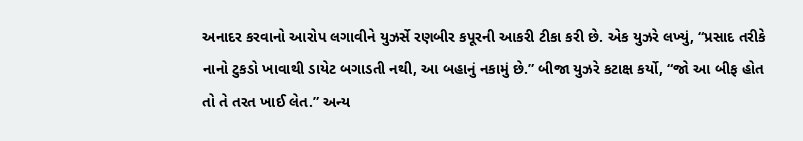અનાદર કરવાનો આરોપ લગાવીને યુઝર્સે રણબીર કપૂરની આકરી ટીકા કરી છે. એક યુઝરે લખ્યું, “પ્રસાદ તરીકે નાનો ટુકડો ખાવાથી ડાયેટ બગાડતી નથી, આ બહાનું નકામું છે.” બીજા યુઝરે કટાક્ષ કર્યો, “જો આ બીફ હોત તો તે તરત ખાઈ લેત.” અન્ય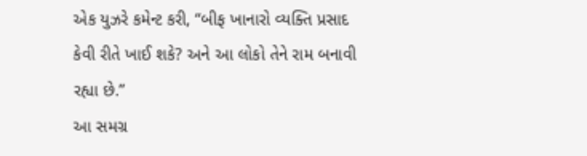એક યુઝરે કમેન્ટ કરી, “બીફ ખાનારો વ્યક્તિ પ્રસાદ કેવી રીતે ખાઈ શકે? અને આ લોકો તેને રામ બનાવી રહ્યા છે.”
આ સમગ્ર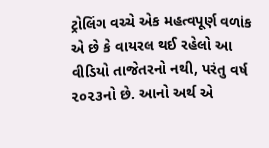ટ્રોલિંગ વચ્ચે એક મહત્વપૂર્ણ વળાંક એ છે કે વાયરલ થઈ રહેલો આ વીડિયો તાજેતરનો નથી, પરંતુ વર્ષ ૨૦૨૩નો છે. આનો અર્થ એ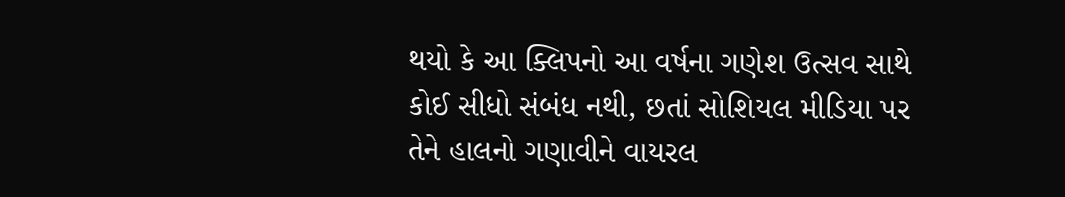થયો કે આ ક્લિપનો આ વર્ષના ગણેશ ઉત્સવ સાથે કોઈ સીધો સંબંધ નથી, છતાં સોશિયલ મીડિયા પર તેને હાલનો ગણાવીને વાયરલ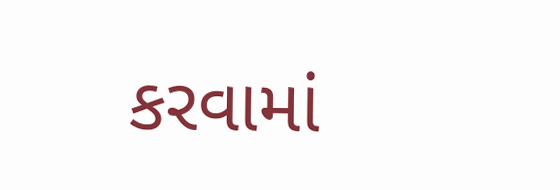કરવામાં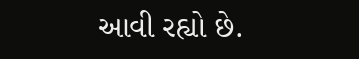આવી રહ્યો છે.